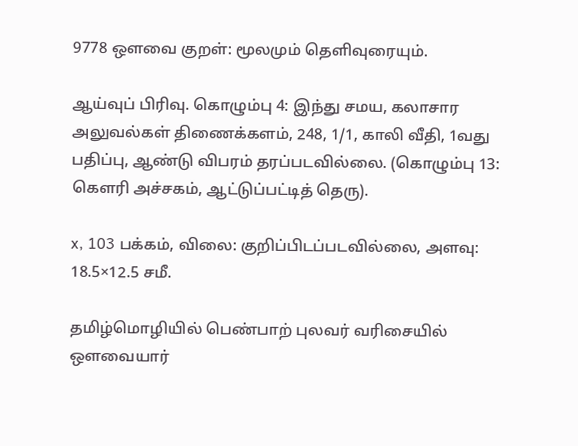9778 ஒளவை குறள்: மூலமும் தெளிவுரையும்.

ஆய்வுப் பிரிவு. கொழும்பு 4: இந்து சமய, கலாசார அலுவல்கள் திணைக்களம், 248, 1/1, காலி வீதி, 1வது பதிப்பு, ஆண்டு விபரம் தரப்படவில்லை. (கொழும்பு 13: கௌரி அச்சகம், ஆட்டுப்பட்டித் தெரு).

x, 103 பக்கம், விலை: குறிப்பிடப்படவில்லை, அளவு: 18.5×12.5 சமீ.

தமிழ்மொழியில் பெண்பாற் புலவர் வரிசையில் ஒளவையார்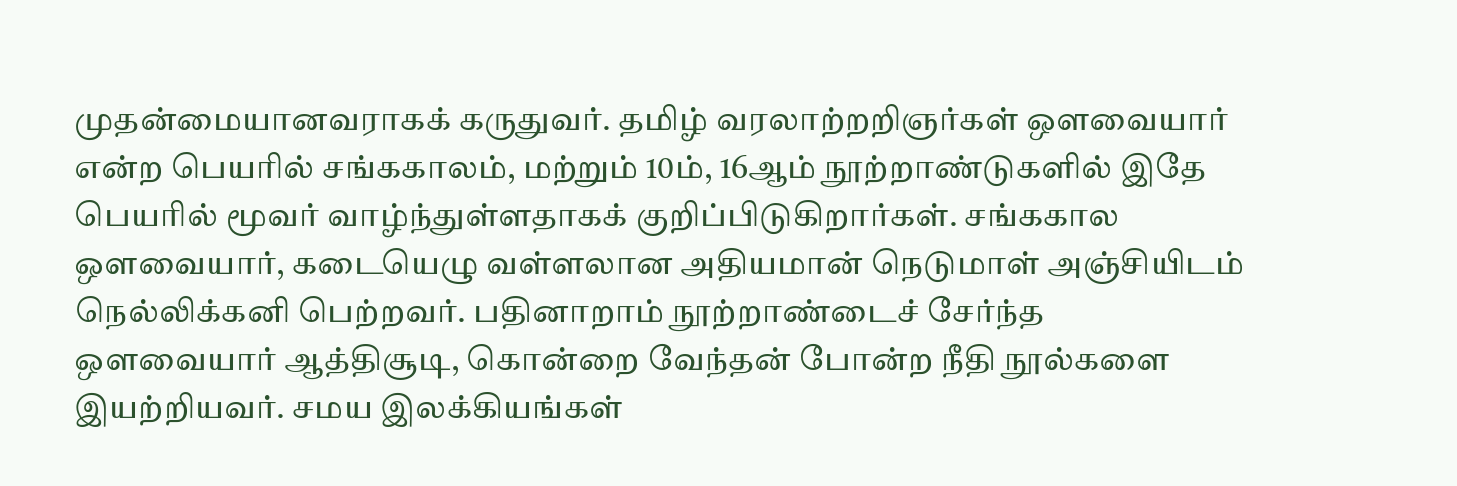முதன்மையானவராகக் கருதுவர். தமிழ் வரலாற்றறிஞர்கள் ஒளவையார் என்ற பெயரில் சங்ககாலம், மற்றும் 10ம், 16ஆம் நூற்றாண்டுகளில் இதே பெயரில் மூவர் வாழ்ந்துள்ளதாகக் குறிப்பிடுகிறார்கள். சங்ககால ஒளவையார், கடையெழு வள்ளலான அதியமான் நெடுமாள் அஞ்சியிடம் நெல்லிக்கனி பெற்றவர். பதினாறாம் நூற்றாண்டைச் சேர்ந்த ஒளவையார் ஆத்திசூடி, கொன்றை வேந்தன் போன்ற நீதி நூல்களை இயற்றியவர். சமய இலக்கியங்கள்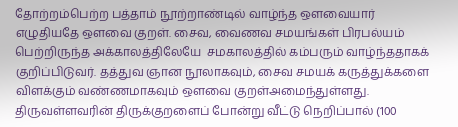தோற்றம்பெற்ற பத்தாம் நூற்றாண்டில் வாழ்ந்த ஒளவையார் எழுதியதே ஒளவை குறள். சைவ, வைணவ சமயங்கள் பிரபல்யம் பெற்றிருந்த அக்காலத்திலேயே  சமகாலத்தில் கம்பரும் வாழ்ந்ததாகக் குறிப்பிடுவர். தத்துவ ஞான நூலாகவும், சைவ சமயக் கருத்துக்களை விளக்கும் வண்ணமாகவும் ஒளவை குறள்அமைந்துள்ளது. திருவள்ளவரின் திருக்குறளைப் போன்று வீட்டு நெறிப்பால் (100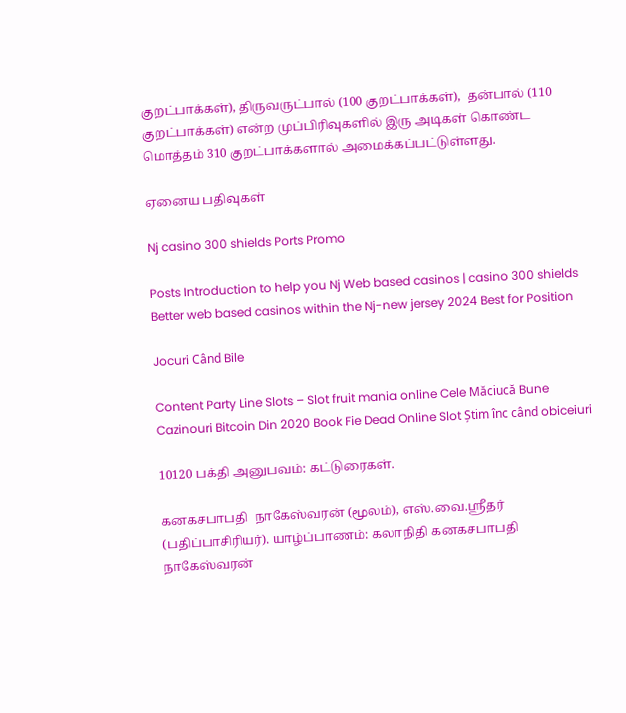குறட்பாக்கள்), திருவருட்பால் (100 குறட்பாக்கள்),  தன்பால் (110 குறட்பாக்கள்) என்ற முப்பிரிவுகளில் இரு அடிகள் கொண்ட மொத்தம் 310 குறட்பாக்களால் அமைக்கப்பட்டுள்ளது.

ஏனைய பதிவுகள்

Nj casino 300 shields Ports Promo

Posts Introduction to help you Nj Web based casinos | casino 300 shields Better web based casinos within the Nj-new jersey 2024 Best for Position

Jocuri Când Bile

Content Party Line Slots – Slot fruit mania online Cele Măciucă Bune Cazinouri Bitcoin Din 2020 Book Fie Dead Online Slot Știm înc când obiceiuri

10120 பக்தி அனுபவம்: கட்டுரைகள்.

கனகசபாபதி  நாகேஸ்வரன் (மூலம்), எஸ்.வை.ஸ்ரீதர் (பதிப்பாசிரியர்). யாழ்ப்பாணம்: கலாநிதி கனகசபாபதி நாகேஸ்வரன்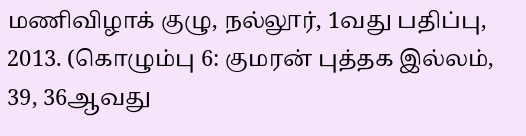மணிவிழாக் குழு, நல்லூர், 1வது பதிப்பு, 2013. (கொழும்பு 6: குமரன் புத்தக இல்லம், 39, 36ஆவது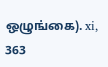ஒழுங்கை). xi, 363